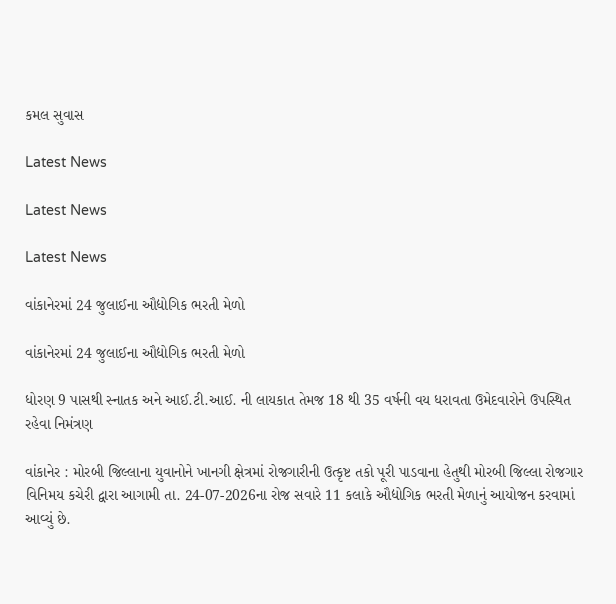કમલ સુવાસ

Latest News

Latest News

Latest News

વાંકાનેરમાં 24 જુલાઈના ઔદ્યોગિક ભરતી મેળો

વાંકાનેરમાં 24 જુલાઈના ઔદ્યોગિક ભરતી મેળો

ધોરણ 9 પાસથી સ્નાતક અને આઈ.ટી.આઈ. ની લાયકાત તેમજ 18 થી 35 વર્ષની વય ધરાવતા ઉમેદવારોને ઉપસ્થિત રહેવા નિમંત્રણ

વાંકાનેર : મોરબી જિલ્લાના યુવાનોને ખાનગી ક્ષેત્રમાં રોજગારીની ઉત્કૃષ્ટ તકો પૂરી પાડવાના હેતુથી મોરબી જિલ્લા રોજગાર વિનિમય કચેરી દ્વારા આગામી તા. 24-07-2026ના રોજ સવારે 11 કલાકે ઔદ્યોગિક ભરતી મેળાનું આયોજન કરવામાં આવ્યું છે.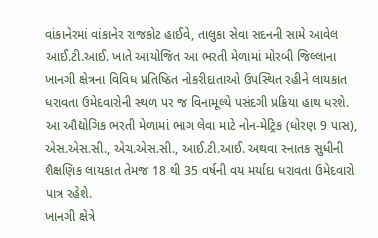વાંકાનેરમાં વાંકાનેર રાજકોટ હાઈવે, તાલુકા સેવા સદનની સામે આવેલ આઈ.ટી.આઈ. ખાતે આયોજિત આ ભરતી મેળામાં મોરબી જિલ્લાના ખાનગી ક્ષેત્રના વિવિધ પ્રતિષ્ઠિત નોકરીદાતાઓ ઉપસ્થિત રહીને લાયકાત ધરાવતા ઉમેદવારોની સ્થળ પર જ વિનામૂલ્યે પસંદગી પ્રક્રિયા હાથ ધરશે.
આ ઔદ્યોગિક ભરતી મેળામાં ભાગ લેવા માટે નોન-મેટ્રિક (ધોરણ 9 પાસ), એસ.એસ.સી., એચ.એસ.સી., આઈ.ટી.આઈ. અથવા સ્નાતક સુધીની શૈક્ષણિક લાયકાત તેમજ 18 થી 35 વર્ષની વય મર્યાદા ધરાવતા ઉમેદવારો પાત્ર રહેશે.
ખાનગી ક્ષેત્રે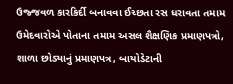ઉજ્જવળ કારકિર્દી બનાવવા ઈચ્છતા રસ ધરાવતા તમામ ઉમેદવારોએ પોતાના તમામ અસલ શૈક્ષણિક પ્રમાણપત્રો, શાળા છોડ્યાનું પ્રમાણપત્ર, બાયોડેટાની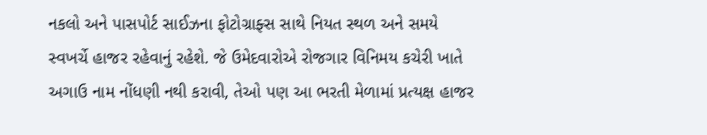નકલો અને પાસપોર્ટ સાઈઝના ફોટોગ્રાફ્સ સાથે નિયત સ્થળ અને સમયે સ્વખર્ચે હાજર રહેવાનું રહેશે. જે ઉમેદવારોએ રોજગાર વિનિમય કચેરી ખાતે અગાઉ નામ નોંધણી નથી કરાવી, તેઓ પણ આ ભરતી મેળામાં પ્રત્યક્ષ હાજર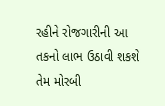રહીને રોજગારીની આ તકનો લાભ ઉઠાવી શકશે તેમ મોરબી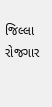જિલ્લા રોજગાર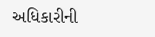અધિકારીની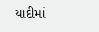યાદીમાં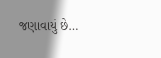જણાવાયું છે…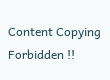Content Copying Forbidden !!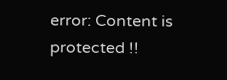error: Content is protected !!